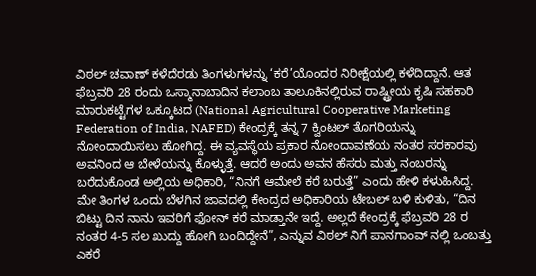ವಿಠಲ್ ಚವಾಣ್ ಕಳೆದೆರಡು ತಿಂಗಳುಗಳನ್ನು ‘ಕರೆ’ಯೊಂದರ ನಿರೀಕ್ಷೆಯಲ್ಲಿ ಕಳೆದಿದ್ದಾನೆ. ಆತ ಫೆಬ್ರವರಿ 28 ರಂದು ಒಸ್ಮಾನಾಬಾದಿನ ಕಲಾಂಬ ತಾಲೂಕಿನಲ್ಲಿರುವ ರಾಷ್ಟ್ರೀಯ ಕೃಷಿ ಸಹಕಾರಿ ಮಾರುಕಟ್ಟೆಗಳ ಒಕ್ಕೂಟದ (National Agricultural Cooperative Marketing Federation of India, NAFED) ಕೇಂದ್ರಕ್ಕೆ ತನ್ನ 7 ಕ್ವಿಂಟಲ್ ತೊಗರಿಯನ್ನು ನೋಂದಾಯಿಸಲು ಹೋಗಿದ್ದ. ಈ ವ್ಯವಸ್ಥೆಯ ಪ್ರಕಾರ ನೋಂದಾವಣೆಯ ನಂತರ ಸರಕಾರವು ಅವನಿಂದ ಆ ಬೇಳೆಯನ್ನು ಕೊಳ್ಳುತ್ತೆ. ಆದರೆ ಅಂದು ಅವನ ಹೆಸರು ಮತ್ತು ನಂಬರನ್ನು ಬರೆದುಕೊಂಡ ಅಲ್ಲಿಯ ಅಧಿಕಾರಿ, “ನಿನಗೆ ಆಮೇಲೆ ಕರೆ ಬರುತ್ತೆ” ಎಂದು ಹೇಳಿ ಕಳುಹಿಸಿದ್ದ.
ಮೇ ತಿಂಗಳ ಒಂದು ಬೆಳಗಿನ ಜಾವದಲ್ಲಿ ಕೇಂದ್ರದ ಅಧಿಕಾರಿಯ ಟೇಬಲ್ ಬಳಿ ಕುಳಿತು, “ದಿನ ಬಿಟ್ಟು ದಿನ ನಾನು ಇವರಿಗೆ ಫೋನ್ ಕರೆ ಮಾಡ್ತಾನೇ ಇದ್ದೆ. ಅಲ್ಲದೆ ಕೇಂದ್ರಕ್ಕೆ ಫೆಬ್ರವರಿ 28 ರ ನಂತರ 4-5 ಸಲ ಖುದ್ದು ಹೋಗಿ ಬಂದಿದ್ದೇನೆ”, ಎನ್ನುವ ವಿಠಲ್ ನಿಗೆ ಪಾನಗಾಂವ್ ನಲ್ಲಿ ಒಂಬತ್ತು ಎಕರೆ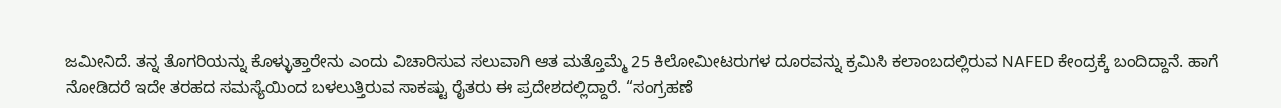ಜಮೀನಿದೆ. ತನ್ನ ತೊಗರಿಯನ್ನು ಕೊಳ್ಳುತ್ತಾರೇನು ಎಂದು ವಿಚಾರಿಸುವ ಸಲುವಾಗಿ ಆತ ಮತ್ತೊಮ್ಮೆ 25 ಕಿಲೋಮೀಟರುಗಳ ದೂರವನ್ನು ಕ್ರಮಿಸಿ ಕಲಾಂಬದಲ್ಲಿರುವ NAFED ಕೇಂದ್ರಕ್ಕೆ ಬಂದಿದ್ದಾನೆ. ಹಾಗೆ ನೋಡಿದರೆ ಇದೇ ತರಹದ ಸಮಸ್ಯೆಯಿಂದ ಬಳಲುತ್ತಿರುವ ಸಾಕಷ್ಟು ರೈತರು ಈ ಪ್ರದೇಶದಲ್ಲಿದ್ದಾರೆ. “ಸಂಗ್ರಹಣೆ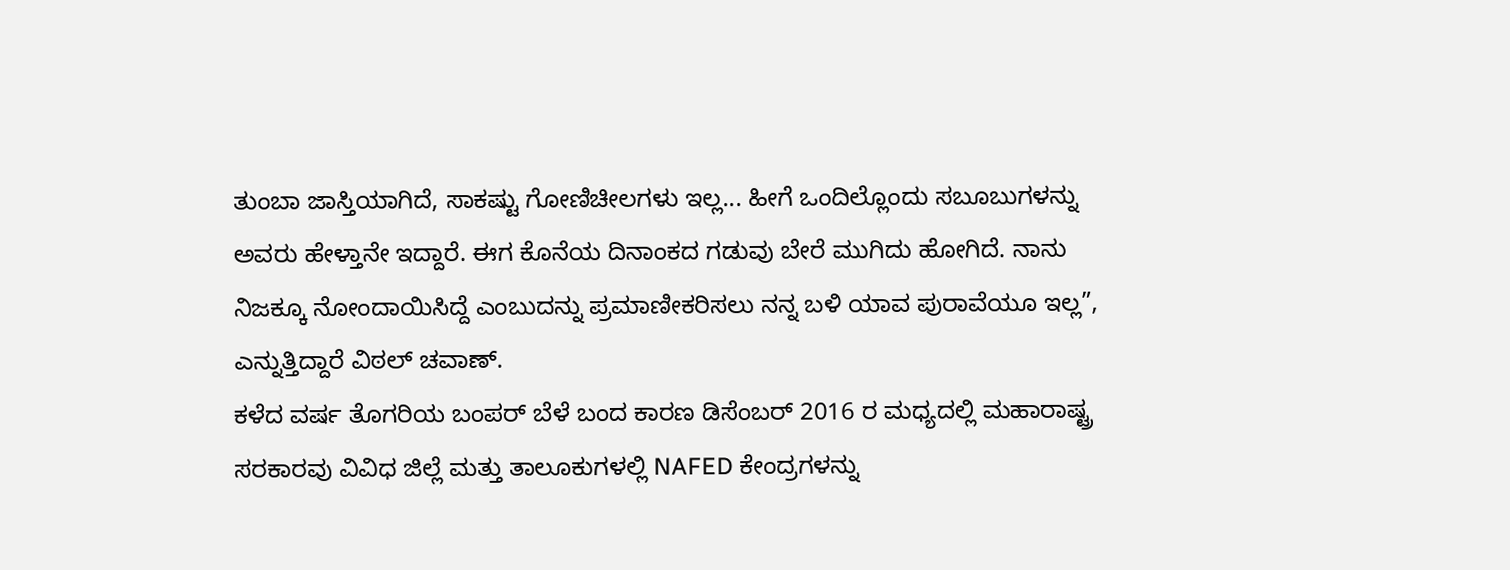ತುಂಬಾ ಜಾಸ್ತಿಯಾಗಿದೆ, ಸಾಕಷ್ಟು ಗೋಣಿಚೀಲಗಳು ಇಲ್ಲ... ಹೀಗೆ ಒಂದಿಲ್ಲೊಂದು ಸಬೂಬುಗಳನ್ನು ಅವರು ಹೇಳ್ತಾನೇ ಇದ್ದಾರೆ. ಈಗ ಕೊನೆಯ ದಿನಾಂಕದ ಗಡುವು ಬೇರೆ ಮುಗಿದು ಹೋಗಿದೆ. ನಾನು ನಿಜಕ್ಕೂ ನೋಂದಾಯಿಸಿದ್ದೆ ಎಂಬುದನ್ನು ಪ್ರಮಾಣೀಕರಿಸಲು ನನ್ನ ಬಳಿ ಯಾವ ಪುರಾವೆಯೂ ಇಲ್ಲ”, ಎನ್ನುತ್ತಿದ್ದಾರೆ ವಿಠಲ್ ಚವಾಣ್.
ಕಳೆದ ವರ್ಷ ತೊಗರಿಯ ಬಂಪರ್ ಬೆಳೆ ಬಂದ ಕಾರಣ ಡಿಸೆಂಬರ್ 2016 ರ ಮಧ್ಯದಲ್ಲಿ ಮಹಾರಾಷ್ಟ್ರ ಸರಕಾರವು ವಿವಿಧ ಜಿಲ್ಲೆ ಮತ್ತು ತಾಲೂಕುಗಳಲ್ಲಿ NAFED ಕೇಂದ್ರಗಳನ್ನು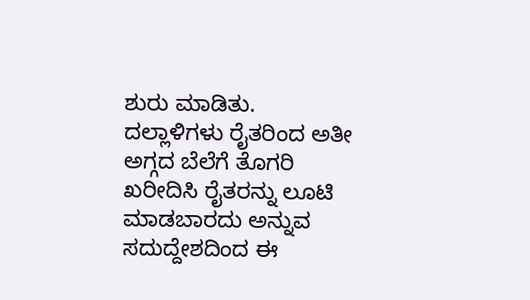ಶುರು ಮಾಡಿತು. ದಲ್ಲಾಳಿಗಳು ರೈತರಿಂದ ಅತೀ ಅಗ್ಗದ ಬೆಲೆಗೆ ತೊಗರಿ ಖರೀದಿಸಿ ರೈತರನ್ನು ಲೂಟಿ ಮಾಡಬಾರದು ಅನ್ನುವ ಸದುದ್ದೇಶದಿಂದ ಈ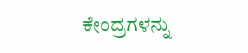ಕೇಂದ್ರಗಳನ್ನು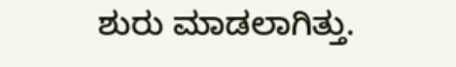ಶುರು ಮಾಡಲಾಗಿತ್ತು.